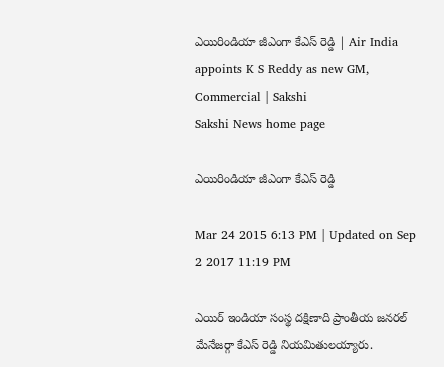ఎయిరిండియా జీఎంగా కేఎస్ రెడ్డి | Air India appoints K S Reddy as new GM, Commercial | Sakshi
Sakshi News home page

ఎయిరిండియా జీఎంగా కేఎస్ రెడ్డి

Mar 24 2015 6:13 PM | Updated on Sep 2 2017 11:19 PM

ఎయిర్ ఇండియా సంస్థ దక్షిణాది ప్రాంతీయ జనరల్ మేనేజర్గా కేఎస్ రెడ్డి నియమితులయ్యారు.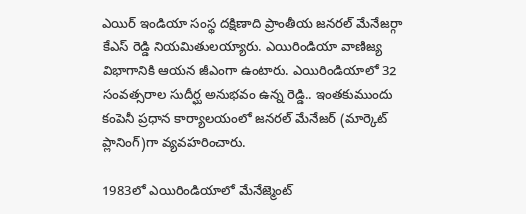ఎయిర్ ఇండియా సంస్థ దక్షిణాది ప్రాంతీయ జనరల్ మేనేజర్గా కేఎస్ రెడ్డి నియమితులయ్యారు. ఎయిరిండియా వాణిజ్య విభాగానికి ఆయన జీఎంగా ఉంటారు. ఎయిరిండియాలో 32 సంవత్సరాల సుదీర్ఘ అనుభవం ఉన్న రెడ్డి.. ఇంతకుముందు కంపెనీ ప్రధాన కార్యాలయంలో జనరల్ మేనేజర్ (మార్కెట్ ప్లానింగ్)గా వ్యవహరించారు.

1983లో ఎయిరిండియాలో మేనేజ్మెంట్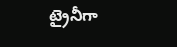ట్రైనీగా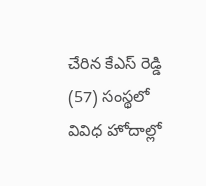చేరిన కేఎస్ రెడ్డి (57) సంస్థలో వివిధ హోదాల్లో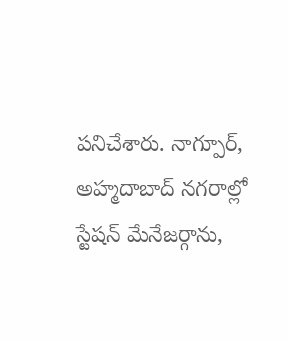పనిచేశారు. నాగ్పూర్, అహ్మదాబాద్ నగరాల్లో స్టేషన్ మేనేజర్గాను,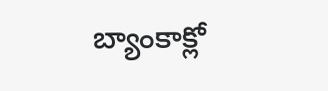బ్యాంకాక్లో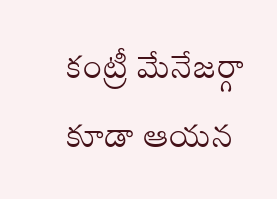కంట్రీ మేనేజర్గా కూడా ఆయన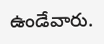ఉండేవారు.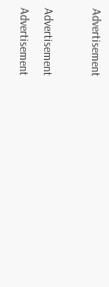Advertisement

Advertisement
Advertisement